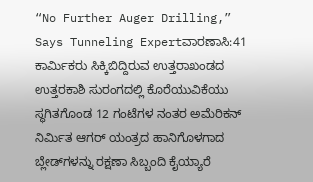“No Further Auger Drilling,” Says Tunneling Expertವಾರಣಾಸಿ:41 ಕಾರ್ಮಿಕರು ಸಿಕ್ಕಿಬಿದ್ದಿರುವ ಉತ್ತರಾಖಂಡದ ಉತ್ತರಕಾಶಿ ಸುರಂಗದಲ್ಲಿ ಕೊರೆಯುವಿಕೆಯು ಸ್ಥಗಿತಗೊಂಡ 12 ಗಂಟೆಗಳ ನಂತರ ಅಮೆರಿಕನ್ ನಿರ್ಮಿತ ಆಗರ್ ಯಂತ್ರದ ಹಾನಿಗೊಳಗಾದ ಬ್ಲೇಡ್‌ಗಳನ್ನು ರಕ್ಷಣಾ ಸಿಬ್ಬಂದಿ ಕೈಯ್ಯಾರೆ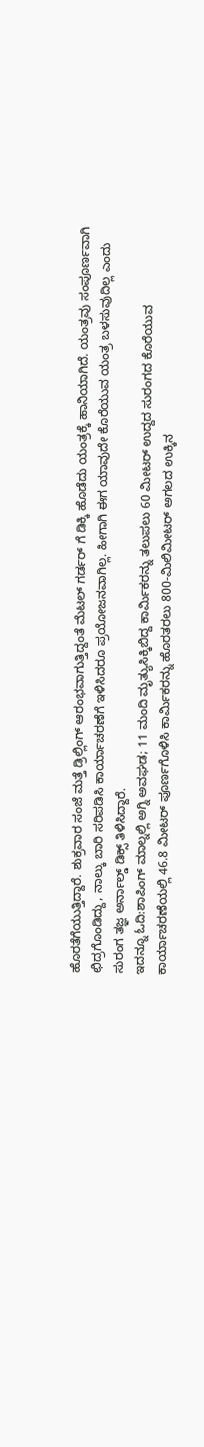ಹೊರತೆಗೆಯುತ್ತಿದ್ದಾರೆ. ಶುಕ್ರವಾರ ಸಂಜೆ ಮತ್ತೆ ಡ್ರಿಲ್ಲಿಂಗ್ ಆರಂಭವಾಗುತ್ತಿದ್ದಂತೆ ಮೆಟಲ್ ಗರ್ಡರ್ ಗೆ ಡಿಕ್ಕಿ ಹೊಡೆದು ಯಂತ್ರಕ್ಕೆ ಹಾನಿಯಾಗಿದೆ. ಯಂತ್ರವು ಸಂಪೂರ್ಣವಾಗಿ ಛಿದ್ರಗೊಂಡಿದ್ದು, ನಾಲ್ಕು ಬಾರಿ ಸರಿಪಡಿಸಿ ಕಾರ್ಯಾಚರಣೆಗೆ ಇಳಿಸಿದರೂ ಪ್ರಯೋಜನವಾಗಿಲ್ಲ. ಹೀಗಾಗಿ ಈಗ ಯಾವುದೇ ಕೊರೆಯುವ ಯಂತ್ರ ಬಳಸುವುದಿಲ್ಲ ಎಂದು ಸುರಂಗ ತಜ್ಞ ಅರ್ನಾಲ್ಡ್ ಡಿಕ್ಸ್ ತಿಳಿಸಿದ್ದಾರೆ.
ಇದನ್ನೂ ಓದಿ:ಶಾಪಿಂಗ್ ಮಾಲ್ನಲ್ಲಿ ಅಗ್ನಿ ಅವಘಡ; 11 ಮಂದಿ ಮೃತ್ಯುಸಿಕ್ಕಿಬಿದ್ದ ಕಾರ್ಮಿಕರನ್ನು ತಲುಪಲು 60 ಮೀಟರ್ ಉದ್ದದ ಸುರಂಗದ ಕೊರೆಯುವ ಕಾರ್ಯಾಚರಣೆಯಲ್ಲಿ 46.8 ಮೀಟರ್‌ ಪೂರ್ಣಗೊಳಿಸಿ ಕಾರ್ಮಿಕರನ್ನು ಹೊರತರಲು 800-ಮಿಲಿಮೀಟರ್ ಅಗಲದ ಉಕ್ಕಿನ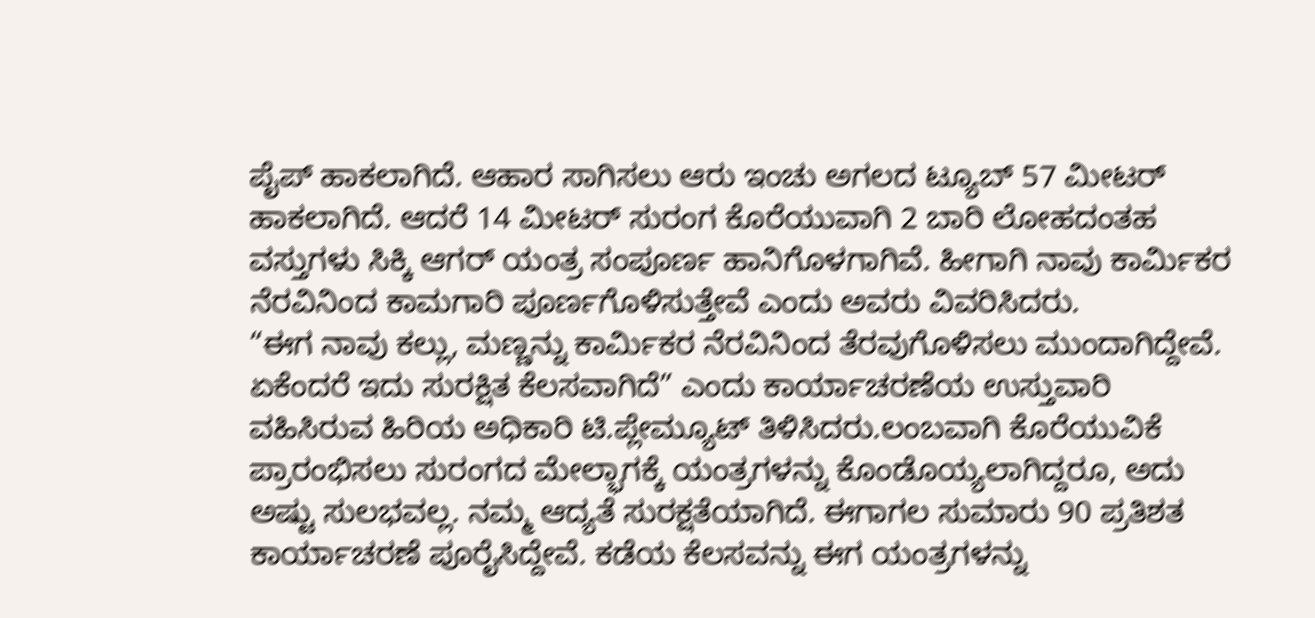ಪೈಪ್‌ ಹಾಕಲಾಗಿದೆ. ಆಹಾರ ಸಾಗಿಸಲು ಆರು ಇಂಚು ಅಗಲದ ಟ್ಯೂಬ್ 57 ಮೀಟರ್ ಹಾಕಲಾಗಿದೆ. ಆದರೆ 14 ಮೀಟರ್ ಸುರಂಗ ಕೊರೆಯುವಾಗಿ 2 ಬಾರಿ ಲೋಹದಂತಹ ವಸ್ತುಗಳು ಸಿಕ್ಕಿ ಆಗರ್ ಯಂತ್ರ ಸಂಪೂರ್ಣ ಹಾನಿಗೊಳಗಾಗಿವೆ. ಹೀಗಾಗಿ ನಾವು ಕಾರ್ಮಿಕರ ನೆರವಿನಿಂದ ಕಾಮಗಾರಿ ಪೂರ್ಣಗೊಳಿಸುತ್ತೇವೆ ಎಂದು ಅವರು ವಿವರಿಸಿದರು.
“ಈಗ ನಾವು ಕಲ್ಲು, ಮಣ್ಣನ್ನು ಕಾರ್ಮಿಕರ ನೆರವಿನಿಂದ ತೆರವುಗೊಳಿಸಲು ಮುಂದಾಗಿದ್ದೇವೆ. ಏಕೆಂದರೆ ಇದು ಸುರಕ್ಷಿತ ಕೆಲಸವಾಗಿದೆ” ಎಂದು ಕಾರ್ಯಾಚರಣೆಯ ಉಸ್ತುವಾರಿ ವಹಿಸಿರುವ ಹಿರಿಯ ಅಧಿಕಾರಿ ಟಿ.ಪ್ಲೇಮ್ಯೂಟ್ ತಿಳಿಸಿದರು.ಲಂಬವಾಗಿ ಕೊರೆಯುವಿಕೆ ಪ್ರಾರಂಭಿಸಲು ಸುರಂಗದ ಮೇಲ್ಭಾಗಕ್ಕೆ ಯಂತ್ರಗಳನ್ನು ಕೊಂಡೊಯ್ಯಲಾಗಿದ್ದರೂ, ಅದು ಅಷ್ಟು ಸುಲಭವಲ್ಲ. ನಮ್ಮ ಆದ್ಯತೆ ಸುರಕ್ಷತೆಯಾಗಿದೆ. ಈಗಾಗಲ ಸುಮಾರು 90 ಪ್ರತಿಶತ ಕಾರ್ಯಾಚರಣೆ ಪೂರೈಸಿದ್ದೇವೆ. ಕಡೆಯ ಕೆಲಸವನ್ನು ಈಗ ಯಂತ್ರಗಳನ್ನು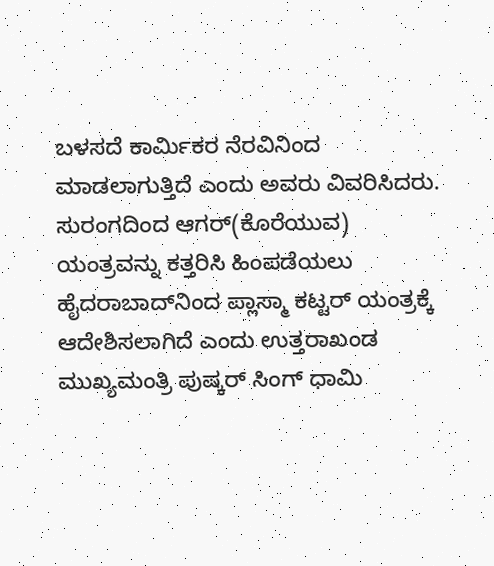ಬಳಸದೆ ಕಾರ್ಮಿಕರ ನೆರವಿನಿಂದ ಮಾಡಲಾಗುತ್ತಿದೆ ಎಂದು ಅವರು ವಿವರಿಸಿದರು.
ಸುರಂಗದಿಂದ ಆಗರ್(ಕೊರೆಯುವ) ಯಂತ್ರವನ್ನು ಕತ್ತರಿಸಿ ಹಿಂಪಡೆಯಲು ಹೈದರಾಬಾದ್‌ನಿಂದ ಪ್ಲಾಸ್ಮಾ ಕಟ್ಟರ್ ಯಂತ್ರಕ್ಕೆ ಆದೇಶಿಸಲಾಗಿದೆ ಎಂದು ಉತ್ತರಾಖಂಡ ಮುಖ್ಯಮಂತ್ರಿ ಪುಷ್ಕರ್ ಸಿಂಗ್ ಧಾಮಿ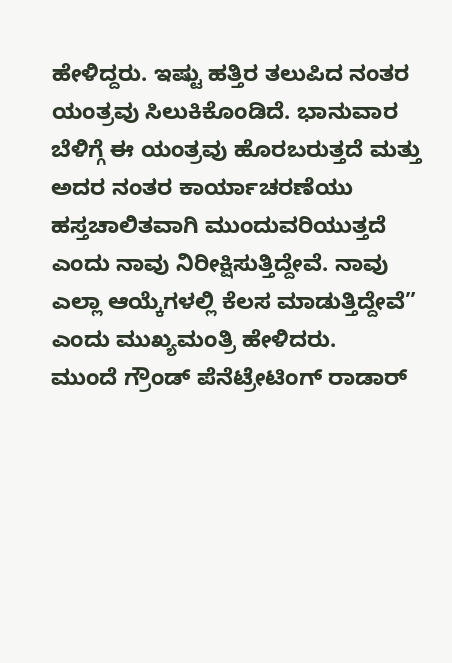ಹೇಳಿದ್ದರು. ಇಷ್ಟು ಹತ್ತಿರ ತಲುಪಿದ ನಂತರ ಯಂತ್ರವು ಸಿಲುಕಿಕೊಂಡಿದೆ. ಭಾನುವಾರ ಬೆಳಿಗ್ಗೆ ಈ ಯಂತ್ರವು ಹೊರಬರುತ್ತದೆ ಮತ್ತು ಅದರ ನಂತರ ಕಾರ್ಯಾಚರಣೆಯು ಹಸ್ತಚಾಲಿತವಾಗಿ ಮುಂದುವರಿಯುತ್ತದೆ ಎಂದು ನಾವು ನಿರೀಕ್ಷಿಸುತ್ತಿದ್ದೇವೆ. ನಾವು ಎಲ್ಲಾ ಆಯ್ಕೆಗಳಲ್ಲಿ ಕೆಲಸ ಮಾಡುತ್ತಿದ್ದೇವೆ” ಎಂದು ಮುಖ್ಯಮಂತ್ರಿ ಹೇಳಿದರು.
ಮುಂದೆ ಗ್ರೌಂಡ್ ಪೆನೆಟ್ರೇಟಿಂಗ್ ರಾಡಾರ್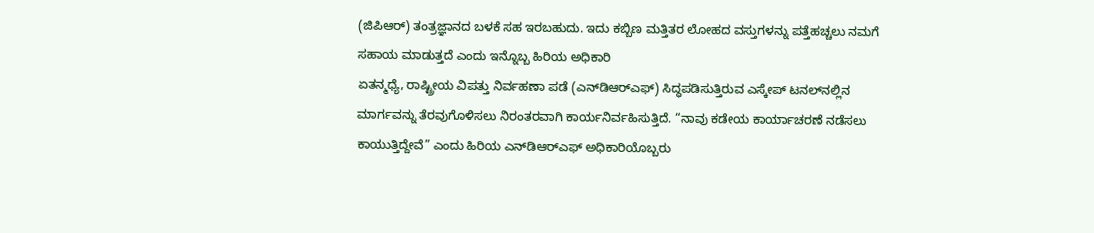(ಜಿಪಿಆರ್) ತಂತ್ರಜ್ಞಾನದ ಬಳಕೆ ಸಹ ಇರಬಹುದು. ಇದು ಕಬ್ಬಿಣ ಮತ್ತಿತರ ಲೋಹದ ವಸ್ತುಗಳನ್ನು ಪತ್ತೆಹಚ್ಚಲು ನಮಗೆ ಸಹಾಯ ಮಾಡುತ್ತದೆ ಎಂದು ಇನ್ನೊಬ್ಬ ಹಿರಿಯ ಅಧಿಕಾರಿ
ಏತನ್ಮಧ್ಯೆ, ರಾಷ್ಟ್ರೀಯ ವಿಪತ್ತು ನಿರ್ವಹಣಾ ಪಡೆ (ಎನ್‌ಡಿಆರ್‌ಎಫ್) ಸಿದ್ಧಪಡಿಸುತ್ತಿರುವ ಎಸ್ಕೇಪ್ ಟನಲ್‌ನಲ್ಲಿನ ಮಾರ್ಗವನ್ನು ತೆರವುಗೊಳಿಸಲು ನಿರಂತರವಾಗಿ ಕಾರ್ಯನಿರ್ವಹಿಸುತ್ತಿದೆ. “ನಾವು ಕಡೇಯ ಕಾರ್ಯಾಚರಣೆ ನಡೆಸಲು ಕಾಯುತ್ತಿದ್ದೇವೆ” ಎಂದು ಹಿರಿಯ ಎನ್‌ಡಿಆರ್‌ಎಫ್ ಅಧಿಕಾರಿಯೊಬ್ಬರು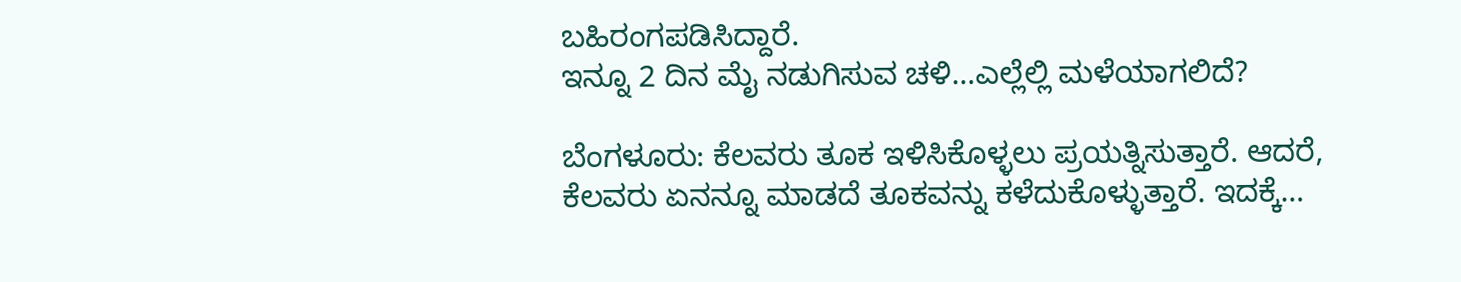ಬಹಿರಂಗಪಡಿಸಿದ್ದಾರೆ.
ಇನ್ನೂ 2 ದಿನ ಮೈ ನಡುಗಿಸುವ ಚಳಿ…ಎಲ್ಲೆಲ್ಲಿ ಮಳೆಯಾಗಲಿದೆ?

ಬೆಂಗಳೂರು: ಕೆಲವರು ತೂಕ ಇಳಿಸಿಕೊಳ್ಳಲು ಪ್ರಯತ್ನಿಸುತ್ತಾರೆ. ಆದರೆ, ಕೆಲವರು ಏನನ್ನೂ ಮಾಡದೆ ತೂಕವನ್ನು ಕಳೆದುಕೊಳ್ಳುತ್ತಾರೆ. ಇದಕ್ಕೆ…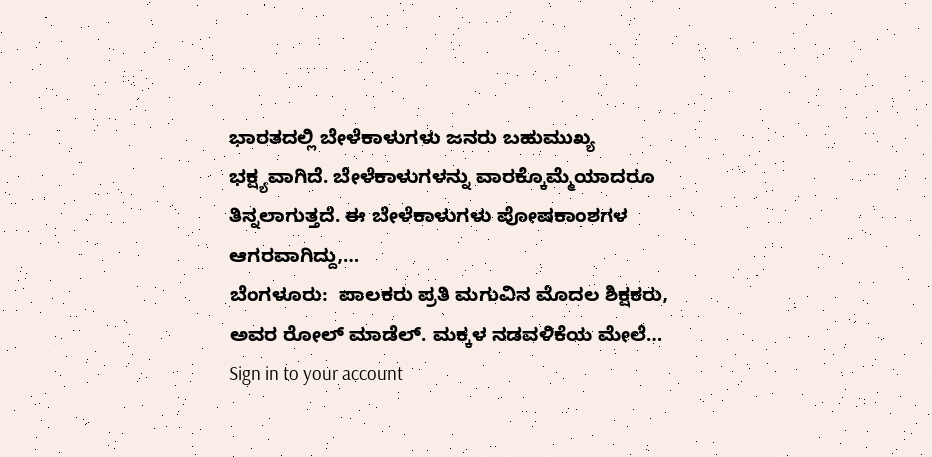ಭಾರತದಲ್ಲಿ ಬೇಳೆಕಾಳುಗಳು ಜನರು ಬಹುಮುಖ್ಯ ಭಕ್ಷ್ಯವಾಗಿದೆ. ಬೇಳೆಕಾಳುಗಳನ್ನು ವಾರಕ್ಕೊಮ್ಮೆಯಾದರೂ ತಿನ್ನಲಾಗುತ್ತದೆ. ಈ ಬೇಳೆಕಾಳುಗಳು ಪೋಷಕಾಂಶಗಳ ಆಗರವಾಗಿದ್ದು,…
ಬೆಂಗಳೂರು:  ಪಾಲಕರು ಪ್ರತಿ ಮಗುವಿನ ಮೊದಲ ಶಿಕ್ಷಕರು, ಅವರ ರೋಲ್ ಮಾಡೆಲ್. ಮಕ್ಕಳ ನಡವಳಿಕೆಯ ಮೇಲೆ…
Sign in to your account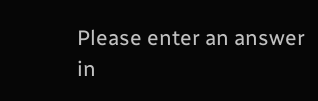Please enter an answer in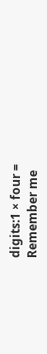digits:1 × four =
Remember me